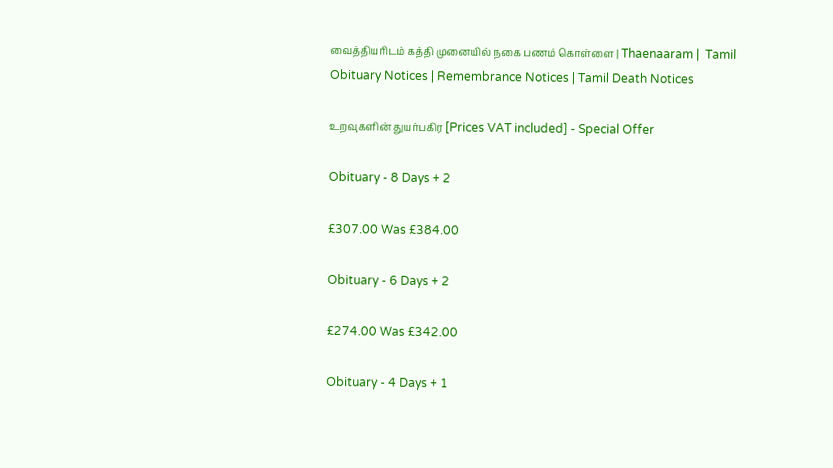வைத்தியரிடம் கத்தி முனையில் நகை பணம் கொள்ளை | Thaenaaram |  Tamil Obituary Notices | Remembrance Notices | Tamil Death Notices

உறவுகளின் துயர்பகிர [Prices VAT included] - Special Offer

Obituary - 8 Days + 2

£307.00 Was £384.00

Obituary - 6 Days + 2

£274.00 Was £342.00

Obituary - 4 Days + 1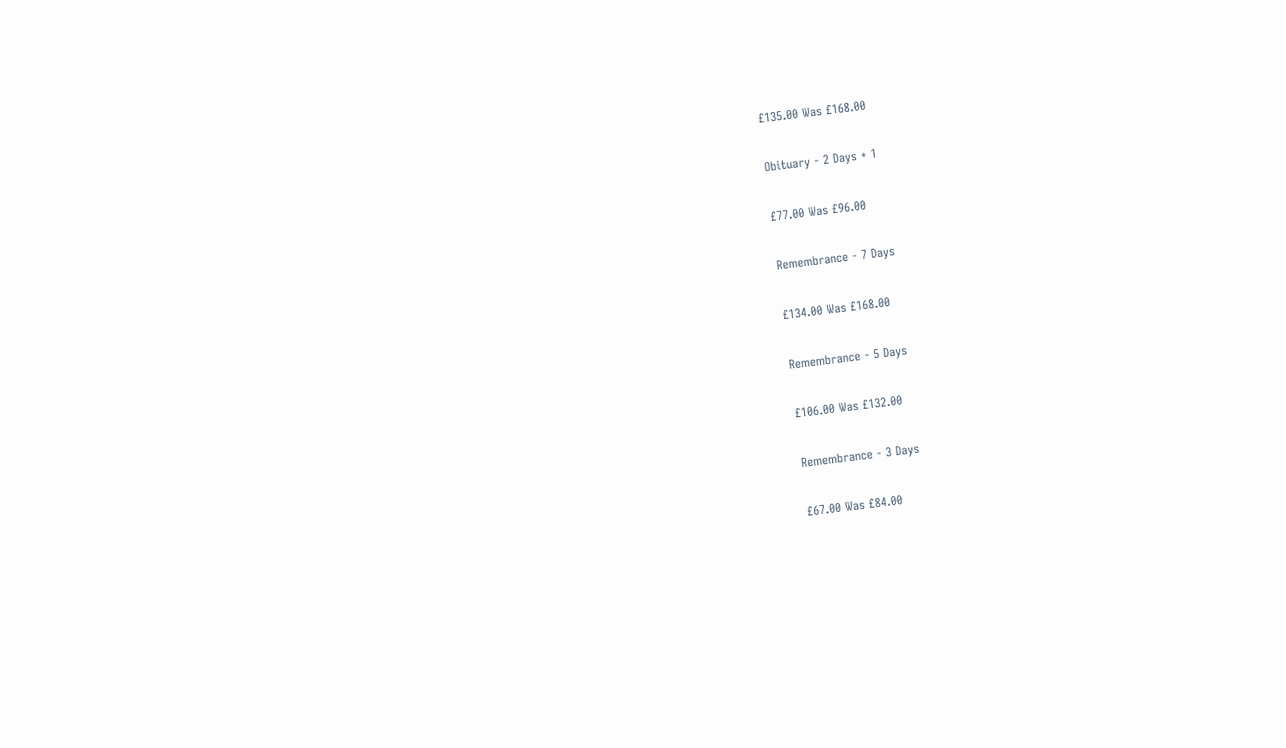£135.00 Was £168.00

Obituary - 2 Days + 1

£77.00 Was £96.00

Remembrance - 7 Days

£134.00 Was £168.00

Remembrance - 5 Days

£106.00 Was £132.00

Remembrance - 3 Days

£67.00 Was £84.00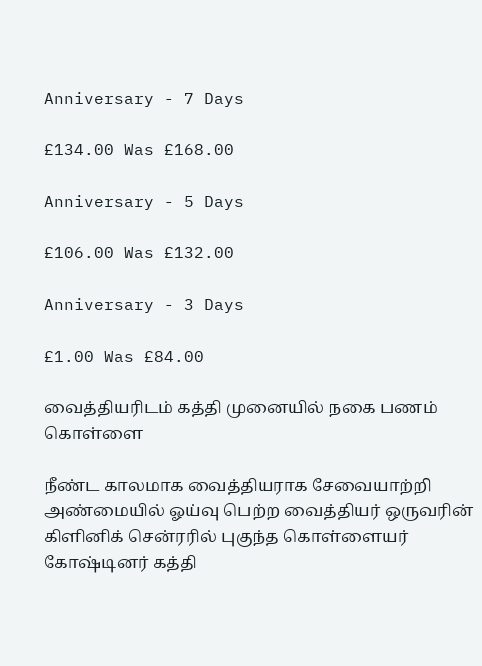Anniversary - 7 Days

£134.00 Was £168.00

Anniversary - 5 Days

£106.00 Was £132.00

Anniversary - 3 Days

£1.00 Was £84.00

வைத்தியரிடம் கத்தி முனையில் நகை பணம் கொள்ளை

நீண்ட காலமாக வைத்தியராக சேவையாற்றி அண்மையில் ஓய்வு பெற்ற வைத்தியர் ஒருவரின் கிளினிக் சென்ரரில் புகுந்த கொள்ளையர் கோஷ்டினர் கத்தி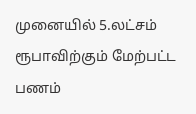முனையில் 5.லட்சம் ரூபாவிற்கும் மேற்பட்ட பணம்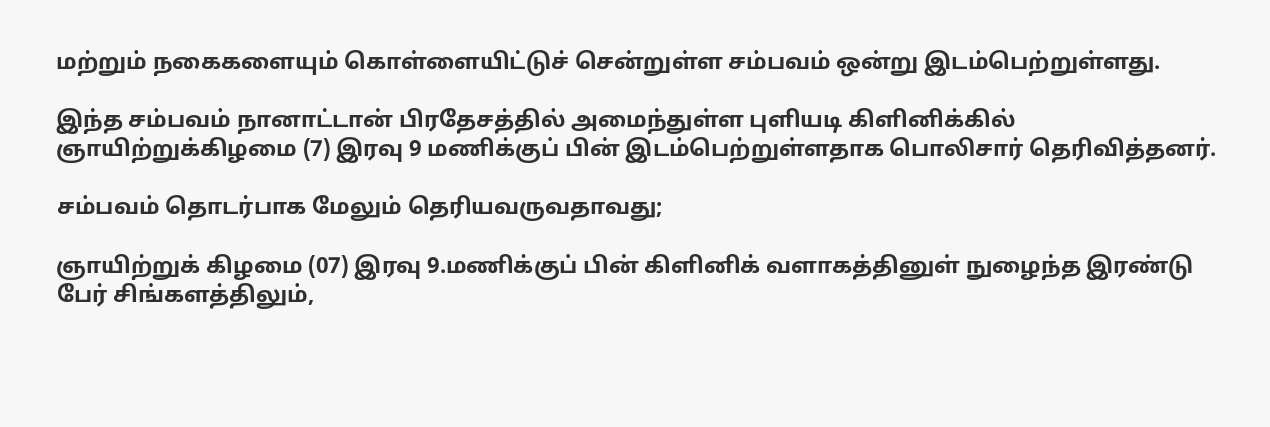மற்றும் நகைகளையும் கொள்ளையிட்டுச் சென்றுள்ள சம்பவம் ஒன்று இடம்பெற்றுள்ளது.

இந்த சம்பவம் நானாட்டான் பிரதேசத்தில் அமைந்துள்ள புளியடி கிளினிக்கில் ஞாயிற்றுக்கிழமை (7) இரவு 9 மணிக்குப் பின் இடம்பெற்றுள்ளதாக பொலிசார் தெரிவித்தனர்.

சம்பவம் தொடர்பாக மேலும் தெரியவருவதாவது;

ஞாயிற்றுக் கிழமை (07) இரவு 9.மணிக்குப் பின் கிளினிக் வளாகத்தினுள் நுழைந்த இரண்டு பேர் சிங்களத்திலும்,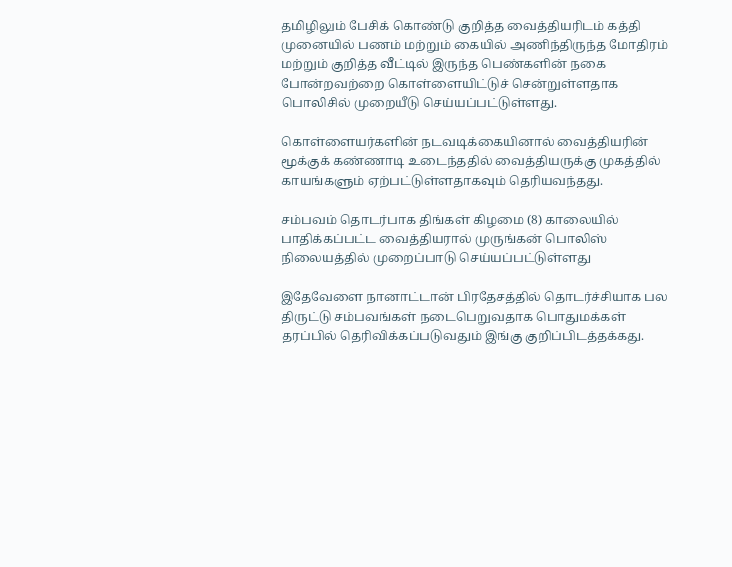தமிழிலும் பேசிக் கொண்டு குறித்த வைத்தியரிடம் கத்தி முனையில் பணம் மற்றும் கையில் அணிந்திருந்த மோதிரம் மற்றும் குறித்த வீட்டில் இருந்த பெண்களின் நகை போன்றவற்றை கொள்ளையிட்டுச் சென்றுள்ளதாக பொலிசில் முறையீடு செய்யப்பட்டுள்ளது.

கொள்ளையர்களின் நடவடிக்கையினால் வைத்தியரின் மூக்குக் கண்ணாடி உடைந்ததில் வைத்தியருக்கு முகத்தில் காயங்களும் ஏற்பட்டுள்ளதாகவும் தெரியவந்தது.

சம்பவம் தொடர்பாக திங்கள் கிழமை (8) காலையில் பாதிக்கப்பட்ட வைத்தியரால் முருங்கன் பொலிஸ் நிலையத்தில் முறைப்பாடு செய்யப்பட்டுள்ளது

இதேவேளை நானாட்டான் பிரதேசத்தில் தொடர்ச்சியாக பல திருட்டு சம்பவங்கள் நடைபெறுவதாக பொதுமக்கள் தரப்பில் தெரிவிக்கப்படுவதும் இங்கு குறிப்பிடத்தக்கது.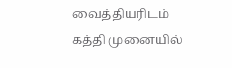வைத்தியரிடம் கத்தி முனையில்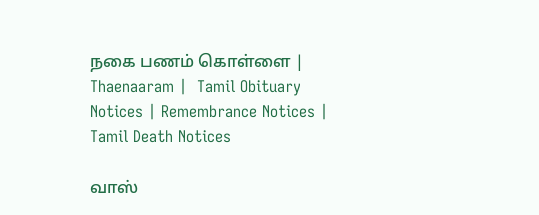நகை பணம் கொள்ளை | Thaenaaram |  Tamil Obituary Notices | Remembrance Notices | Tamil Death Notices

வாஸ்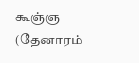கூஞ்ஞ (தேனாரம்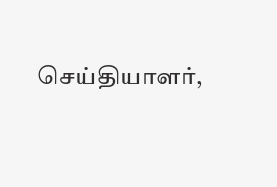செய்தியாளர்,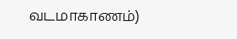வடமாகாணம்)